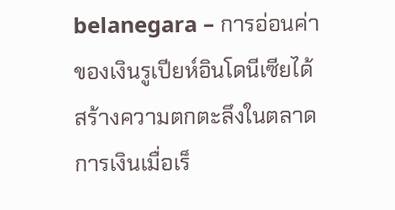belanegara – การอ่อนค่าของเงินรูเปียห์อินโดนีเซียได้สร้างความตกตะลึงในตลาดการเงินเมื่อเร็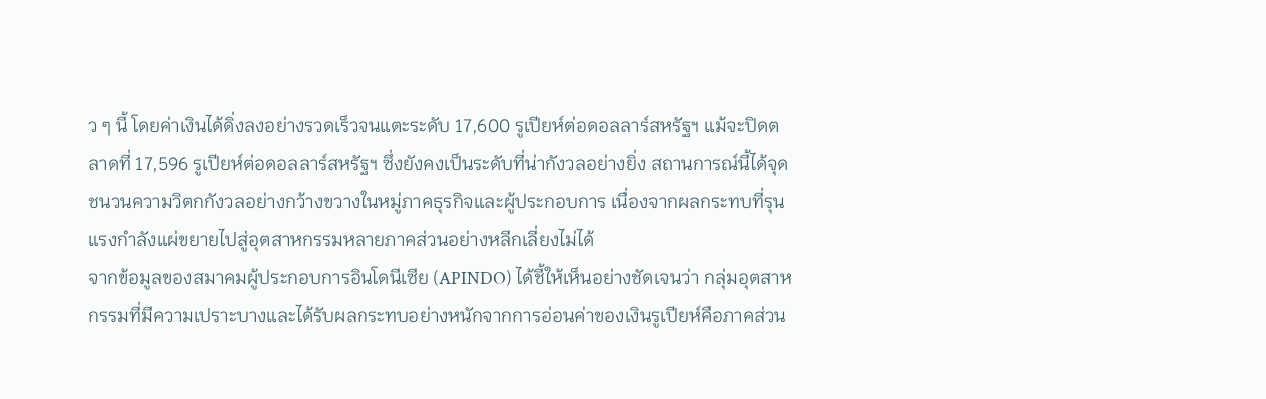ว ๆ นี้ โดยค่าเงินได้ดิ่งลงอย่างรวดเร็วจนแตะระดับ 17,600 รูเปียห์ต่อดอลลาร์สหรัฐฯ แม้จะปิดตลาดที่ 17,596 รูเปียห์ต่อดอลลาร์สหรัฐฯ ซึ่งยังคงเป็นระดับที่น่ากังวลอย่างยิ่ง สถานการณ์นี้ได้จุดชนวนความวิตกกังวลอย่างกว้างขวางในหมู่ภาคธุรกิจและผู้ประกอบการ เนื่องจากผลกระทบที่รุนแรงกำลังแผ่ขยายไปสู่อุตสาหกรรมหลายภาคส่วนอย่างหลีกเลี่ยงไม่ได้
จากข้อมูลของสมาคมผู้ประกอบการอินโดนีเซีย (APINDO) ได้ชี้ให้เห็นอย่างชัดเจนว่า กลุ่มอุตสาหกรรมที่มีความเปราะบางและได้รับผลกระทบอย่างหนักจากการอ่อนค่าของเงินรูเปียห์คือภาคส่วน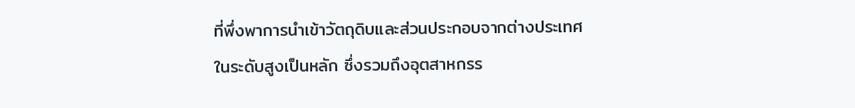ที่พึ่งพาการนำเข้าวัตถุดิบและส่วนประกอบจากต่างประเทศในระดับสูงเป็นหลัก ซึ่งรวมถึงอุตสาหกรร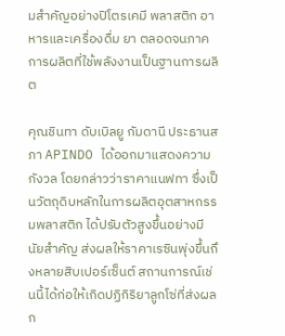มสำคัญอย่างปิโตรเคมี พลาสติก อาหารและเครื่องดื่ม ยา ตลอดจนภาคการผลิตที่ใช้พลังงานเป็นฐานการผลิต

คุณชินทา ดับเบิลยู กัมดานี ประธานสภา APINDO ได้ออกมาแสดงความกังวล โดยกล่าวว่าราคาแนฟทา ซึ่งเป็นวัตถุดิบหลักในการผลิตอุตสาหกรรมพลาสติก ได้ปรับตัวสูงขึ้นอย่างมีนัยสำคัญ ส่งผลให้ราคาเรซินพุ่งขึ้นถึงหลายสิบเปอร์เซ็นต์ สถานการณ์เช่นนี้ได้ก่อให้เกิดปฏิกิริยาลูกโซ่ที่ส่งผลก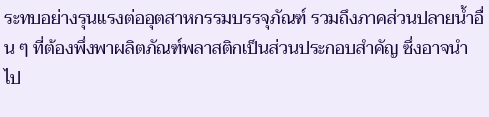ระทบอย่างรุนแรงต่ออุตสาหกรรมบรรจุภัณฑ์ รวมถึงภาคส่วนปลายน้ำอื่น ๆ ที่ต้องพึ่งพาผลิตภัณฑ์พลาสติกเป็นส่วนประกอบสำคัญ ซึ่งอาจนำไป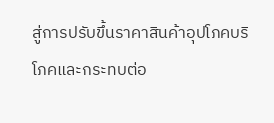สู่การปรับขึ้นราคาสินค้าอุปโภคบริโภคและกระทบต่อ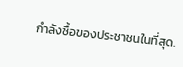กำลังซื้อของประชาชนในที่สุด.